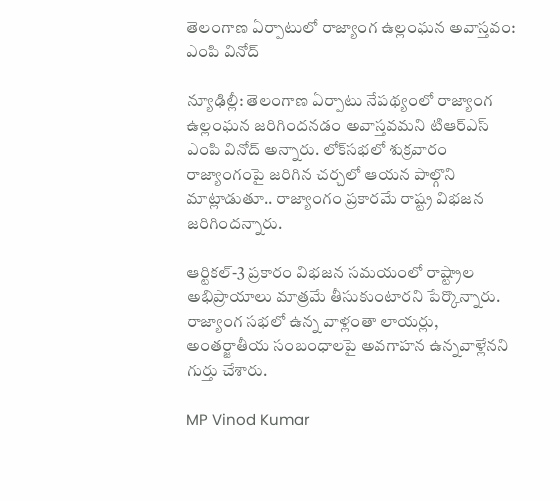తెలంగాణ ఏర్పాటులో రాజ్యాంగ ఉల్లంఘన అవాస్తవం: ఎంపి వినోద్‌

న్యూఢిల్లీ: తెలంగాణ ఏర్పాటు నేపథ్యంలో రాజ్యాంగ ఉల్లంఘన జరిగిందనడం అవాస్తవమని టిఆర్ఎస్ ఎంపి వినోద్‌ అన్నారు. లోక్‌సభలో శుక్రవారం రాజ్యాంగంపై జరిగిన చర్చలో ఆయన పాల్గొని మాట్లాడుతూ.. రాజ్యాంగం ప్రకారమే రాష్ట్ర విభజన జరిగిందన్నారు.

ఆర్టికల్-3 ప్రకారం విభజన సమయంలో రాష్ట్రాల అభిప్రాయాలు మాత్రమే తీసుకుంటారని పేర్కొన్నారు. రాజ్యాంగ సభలో ఉన్న వాళ్లంతా లాయర్లు, అంతర్జాతీయ సంబంధాలపై అవగాహన ఉన్నవాళ్లేనని గుర్తు చేశారు.

MP Vinod Kumar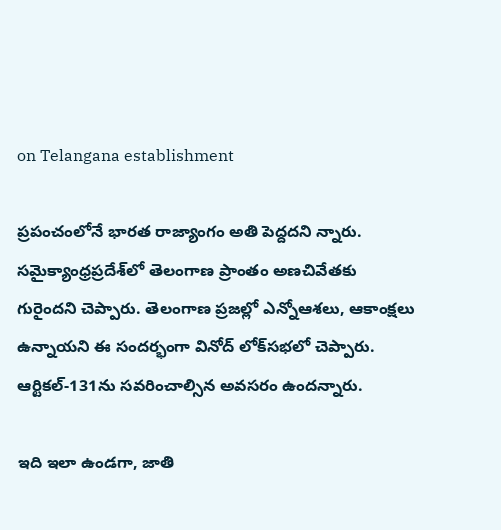on Telangana establishment

ప్రపంచంలోనే భారత రాజ్యాంగం అతి పెద్దదని న్నారు. సమైక్యాంధ్రప్రదేశ్‌లో తెలంగాణ ప్రాంతం అణచివేతకు గురైందని చెప్పారు. తెలంగాణ ప్రజల్లో ఎన్నోఆశలు, ఆకాంక్షలు ఉన్నాయని ఈ సందర్భంగా వినోద్‌ లోక్‌సభలో చెప్పారు. ఆర్టికల్-131ను సవరించాల్సిన అవసరం ఉందన్నారు.

ఇది ఇలా ఉండగా, జాతి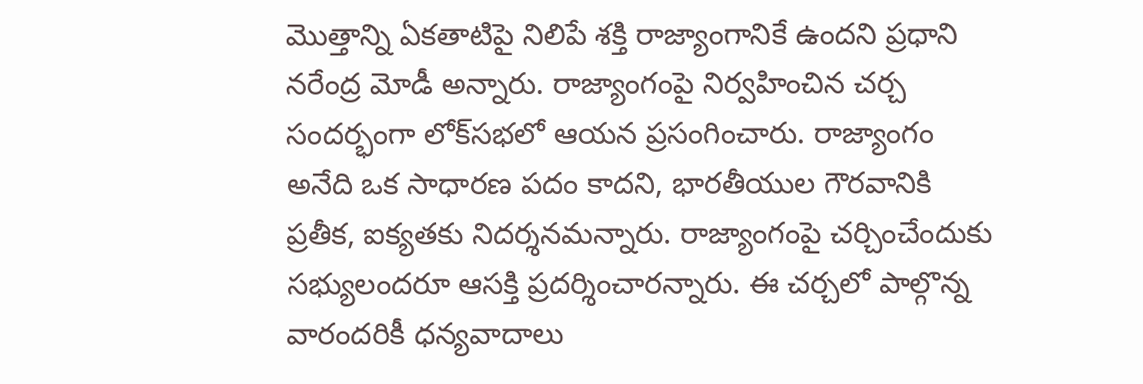మొత్తాన్ని ఏకతాటిపై నిలిపే శక్తి రాజ్యాంగానికే ఉందని ప్రధాని నరేంద్ర మోడీ అన్నారు. రాజ్యాంగంపై నిర్వహించిన చర్చ సందర్భంగా లోక్‌సభలో ఆయన ప్రసంగించారు. రాజ్యాంగం అనేది ఒక సాధారణ పదం కాదని, భారతీయుల గౌరవానికి ప్రతీక, ఐక్యతకు నిదర్శనమన్నారు. రాజ్యాంగంపై చర్చించేందుకు సభ్యులందరూ ఆసక్తి ప్రదర్శించారన్నారు. ఈ చర్చలో పాల్గొన్న వారందరికీ ధన్యవాదాలు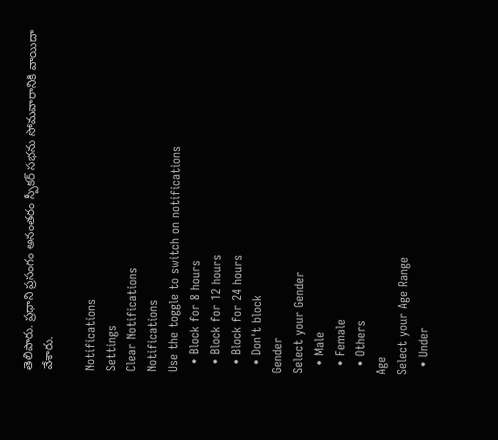తెలిపారు. ప్రధాని ప్రసంగం అనంతరం స్పీకర్ సభను సోమవారానికి వాయిదా వేశారు.

Notifications
Settings
Clear Notifications
Notifications
Use the toggle to switch on notifications
  • Block for 8 hours
  • Block for 12 hours
  • Block for 24 hours
  • Don't block
Gender
Select your Gender
  • Male
  • Female
  • Others
Age
Select your Age Range
  • Under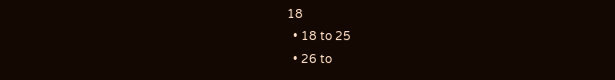18
  • 18 to 25
  • 26 to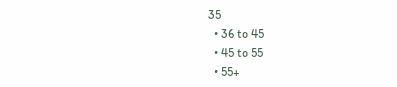35
  • 36 to 45
  • 45 to 55
  • 55+